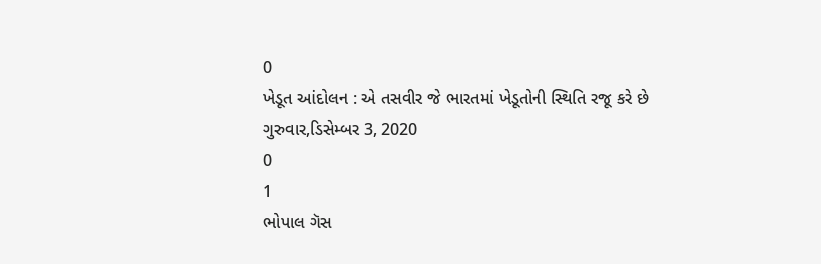0
ખેડૂત આંદોલન : એ તસવીર જે ભારતમાં ખેડૂતોની સ્થિતિ રજૂ કરે છે
ગુરુવાર,ડિસેમ્બર 3, 2020
0
1
ભોપાલ ગૅસ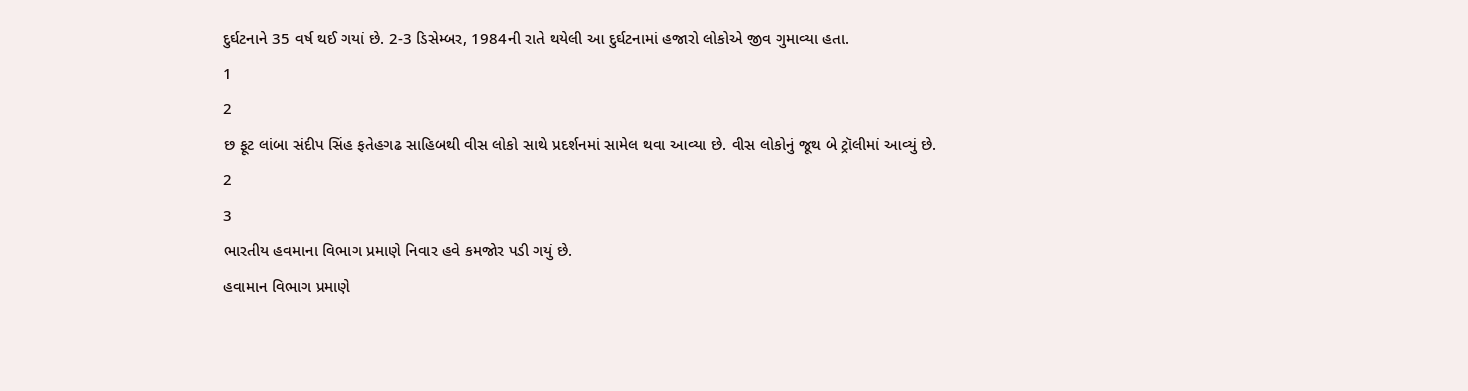દુર્ઘટનાને 35 વર્ષ થઈ ગયાં છે. 2-3 ડિસેમ્બર, 1984ની રાતે થયેલી આ દુર્ઘટનામાં હજારો લોકોએ જીવ ગુમાવ્યા હતા.
1
2
છ ફૂટ લાંબા સંદીપ સિંહ ફતેહગઢ સાહિબથી વીસ લોકો સાથે પ્રદર્શનમાં સામેલ થવા આવ્યા છે. વીસ લોકોનું જૂથ બે ટ્રૉલીમાં આવ્યું છે.
2
3
ભારતીય હવમાના વિભાગ પ્રમાણે નિવાર હવે કમજોર પડી ગયું છે.
હવામાન વિભાગ પ્રમાણે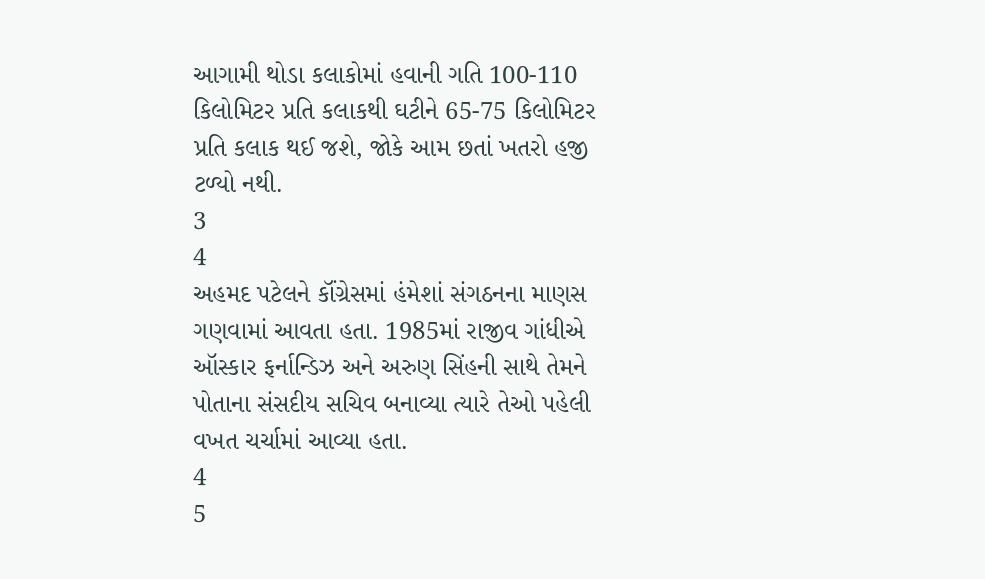આગામી થોડા કલાકોમાં હવાની ગતિ 100-110 કિલોમિટર પ્રતિ કલાકથી ઘટીને 65-75 કિલોમિટર પ્રતિ કલાક થઈ જશે, જોકે આમ છતાં ખતરો હજી ટળ્યો નથી.
3
4
અહમદ પટેલને કૉંગ્રેસમાં હંમેશાં સંગઠનના માણસ ગણવામાં આવતા હતા. 1985માં રાજીવ ગાંધીએ ઑસ્કાર ફર્નાન્ડિઝ અને અરુણ સિંહની સાથે તેમને પોતાના સંસદીય સચિવ બનાવ્યા ત્યારે તેઓ પહેલી વખત ચર્ચામાં આવ્યા હતા.
4
5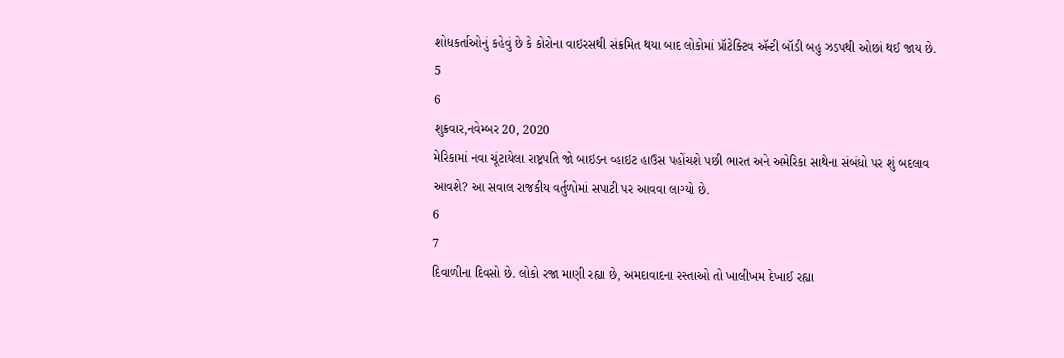શોધકર્તાઓનું કહેવું છે કે કોરોના વાઇરસથી સંક્રમિત થયા બાદ લોકોમાં પ્રૉટેક્ટિવ ઍન્ટી બૉડી બહુ ઝડપથી ઓછાં થઈ જાય છે.
5
6
શુક્રવાર,નવેમ્બર 20, 2020
મેરિકામાં નવા ચૂંટાયેલા રાષ્ટ્રપતિ જો બાઇડન વ્હાઇટ હાઉસ પહોંચશે પછી ભારત અને અમેરિકા સાથેના સંબંધો પર શું બદલાવ આવશે? આ સવાલ રાજકીય વર્તુળોમાં સપાટી પર આવવા લાગ્યો છે.
6
7
દિવાળીના દિવસો છે. લોકો રજા માણી રહ્યા છે, અમદાવાદના રસ્તાઓ તો ખાલીખમ દેખાઈ રહ્યા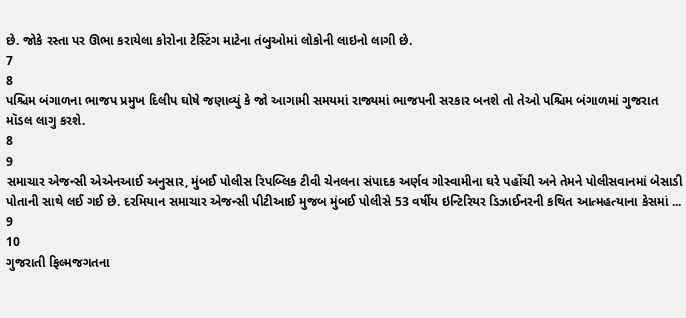છે. જોકે રસ્તા પર ઊભા કરાયેલા કોરોના ટેસ્ટિંગ માટેના તંબુઓમાં લોકોની લાઇનો લાગી છે.
7
8
પશ્ચિમ બંગાળના ભાજપ પ્રમુખ દિલીપ ઘોષે જણાવ્યું કે જો આગામી સમયમાં રાજ્યમાં ભાજપની સરકાર બનશે તો તેઓ પશ્ચિમ બંગાળમાં ગુજરાત મૉડલ લાગુ કરશે.
8
9
સમાચાર એજન્સી એએનઆઈ અનુસાર, મુંબઈ પોલીસ રિપબ્લિક ટીવી ચેનલના સંપાદક અર્ણવ ગોસ્વામીના ઘરે પહોંચી અને તેમને પોલીસવાનમાં બેસાડી પોતાની સાથે લઈ ગઈ છે. દરમિયાન સમાચાર એજન્સી પીટીઆઈ મુજબ મુંબઈ પોલીસે 53 વર્ષીય ઇન્ટિરિયર ડિઝાઈનરની કથિત આત્મહત્યાના કેસમાં ...
9
10
ગુજરાતી ફિલ્મજગતના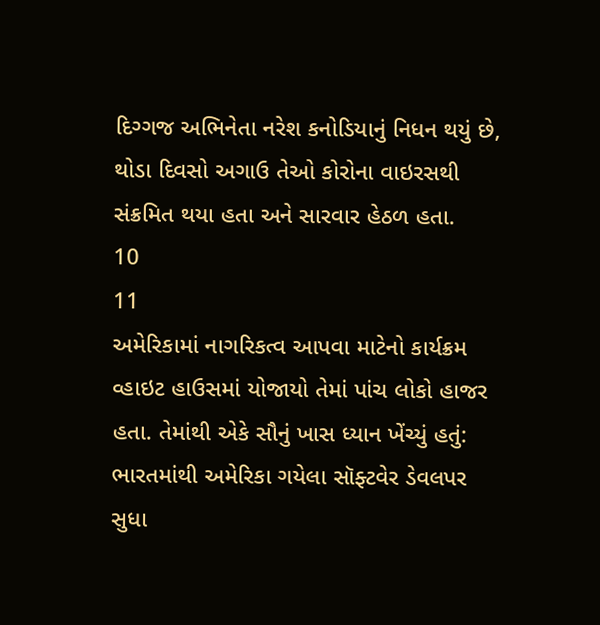દિગ્ગજ અભિનેતા નરેશ કનોડિયાનું નિધન થયું છે, થોડા દિવસો અગાઉ તેઓ કોરોના વાઇરસથી સંક્રમિત થયા હતા અને સારવાર હેઠળ હતા.
10
11
અમેરિકામાં નાગરિકત્વ આપવા માટેનો કાર્યક્રમ વ્હાઇટ હાઉસમાં યોજાયો તેમાં પાંચ લોકો હાજર હતા. તેમાંથી એકે સૌનું ખાસ ધ્યાન ખેંચ્યું હતું: ભારતમાંથી અમેરિકા ગયેલા સૉફ્ટવેર ડેવલપર સુધા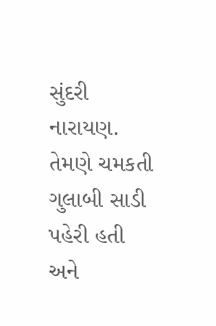સુંદરી નારાયણ. તેમણે ચમકતી ગુલાબી સાડી પહેરી હતી અને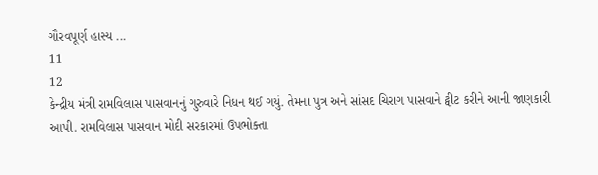ગૌરવપૂર્ણ હાસ્ય ...
11
12
કેન્દ્રીય મંત્રી રામવિલાસ પાસવાનનું ગુરુવારે નિધન થઈ ગયું. તેમના પુત્ર અને સાંસદ ચિરાગ પાસવાને ટ્વીટ કરીને આની જાણકારી આપી. રામવિલાસ પાસવાન મોદી સરકારમાં ઉપભોક્તા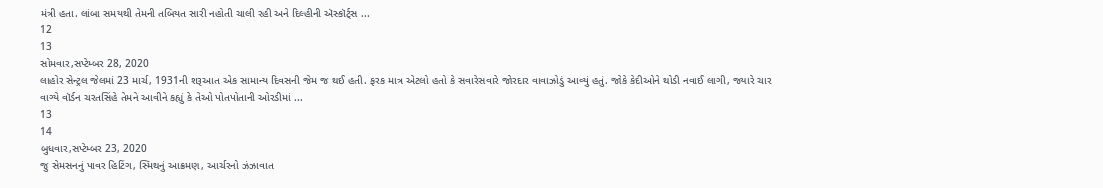મંત્રી હતા. લાંબા સમયથી તેમની તબિયત સારી નહોતી ચાલી રહી અને દિલ્હીની ઍસ્કૉર્ટ્સ ...
12
13
સોમવાર,સપ્ટેમ્બર 28, 2020
લાહોર સેન્ટ્રલ જેલમાં 23 માર્ચ, 1931ની શરૂઆત એક સામાન્ય દિવસની જેમ જ થઈ હતી. ફરક માત્ર એટલો હતો કે સવારેસવારે જોરદાર વાવાઝોડું આવ્યું હતું. જોકે કેદીઓને થોડી નવાઈ લાગી, જ્યારે ચાર વાગ્યે વૉર્ડન ચરતસિંહે તેમને આવીને કહ્યું કે તેઓ પોતપોતાની ઓરડીમાં ...
13
14
બુધવાર,સપ્ટેમ્બર 23, 2020
જુ સેમસનનું પાવર હિટિંગ, સ્મિથનું આક્રમણ, આર્ચરનો ઝંઝાવાત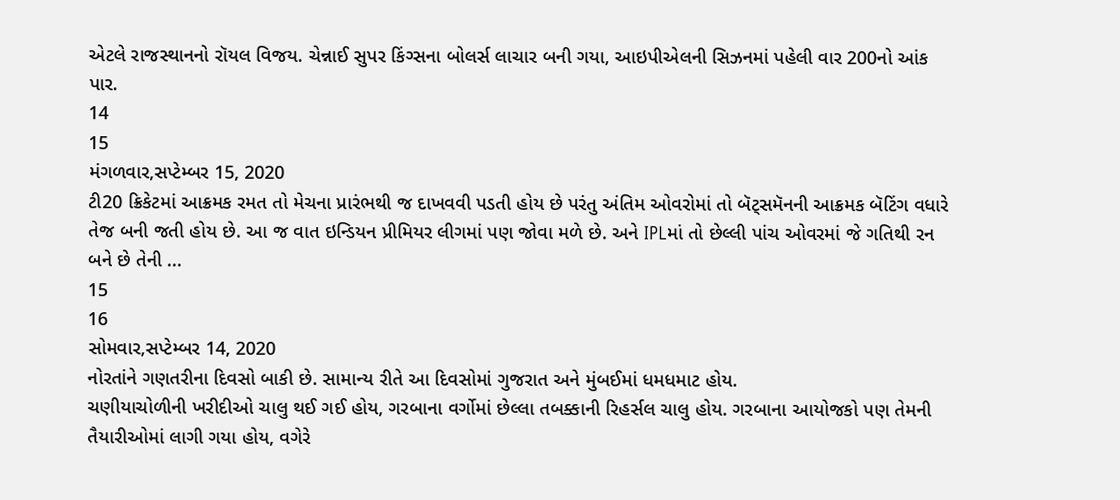એટલે રાજસ્થાનનો રૉયલ વિજય. ચેન્નાઈ સુપર કિંગ્સના બોલર્સ લાચાર બની ગયા, આઇપીએલની સિઝનમાં પહેલી વાર 200નો આંક પાર.
14
15
મંગળવાર,સપ્ટેમ્બર 15, 2020
ટી20 ક્રિકેટમાં આક્રમક રમત તો મેચના પ્રારંભથી જ દાખવવી પડતી હોય છે પરંતુ અંતિમ ઓવરોમાં તો બૅટ્સમૅનની આક્રમક બૅટિંગ વધારે તેજ બની જતી હોય છે. આ જ વાત ઇન્ડિયન પ્રીમિયર લીગમાં પણ જોવા મળે છે. અને IPLમાં તો છેલ્લી પાંચ ઓવરમાં જે ગતિથી રન બને છે તેની ...
15
16
સોમવાર,સપ્ટેમ્બર 14, 2020
નોરતાંને ગણતરીના દિવસો બાકી છે. સામાન્ય રીતે આ દિવસોમાં ગુજરાત અને મુંબઈમાં ધમધમાટ હોય.
ચણીયાચોળીની ખરીદીઓ ચાલુ થઈ ગઈ હોય, ગરબાના વર્ગોમાં છેલ્લા તબક્કાની રિહર્સલ ચાલુ હોય. ગરબાના આયોજકો પણ તેમની તૈયારીઓમાં લાગી ગયા હોય, વગેરે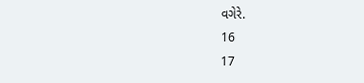વગેરે.
16
17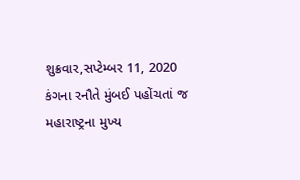શુક્રવાર,સપ્ટેમ્બર 11, 2020
કંગના રનૌતે મુંબઈ પહોંચતાં જ મહારાષ્ટ્રના મુખ્ય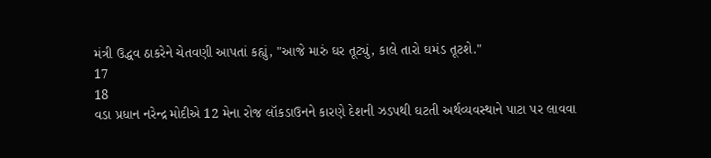મંત્રી ઉદ્ધવ ઠાકરેને ચેતવણી આપતાં કહ્યું, "આજે મારું ઘર તૂટ્યું, કાલે તારો ઘમંડ તૂટશે."
17
18
વડા પ્રધાન નરેન્દ્ર મોદીએ 12 મેના રોજ લૉકડાઉનને કારણે દેશની ઝડપથી ઘટતી અર્થવ્યવસ્થાને પાટા પર લાવવા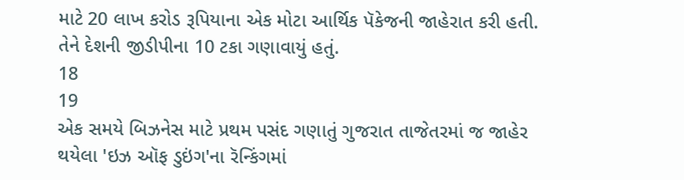માટે 20 લાખ કરોડ રૂપિયાના એક મોટા આર્થિક પૅકેજની જાહેરાત કરી હતી. તેને દેશની જીડીપીના 10 ટકા ગણાવાયું હતું.
18
19
એક સમયે બિઝનેસ માટે પ્રથમ પસંદ ગણાતું ગુજરાત તાજેતરમાં જ જાહેર થયેલા 'ઇઝ ઑફ ડુઇંગ'ના રૅન્કિંગમાં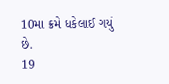10મા ક્રમે ધકેલાઈ ગયું છે.
19